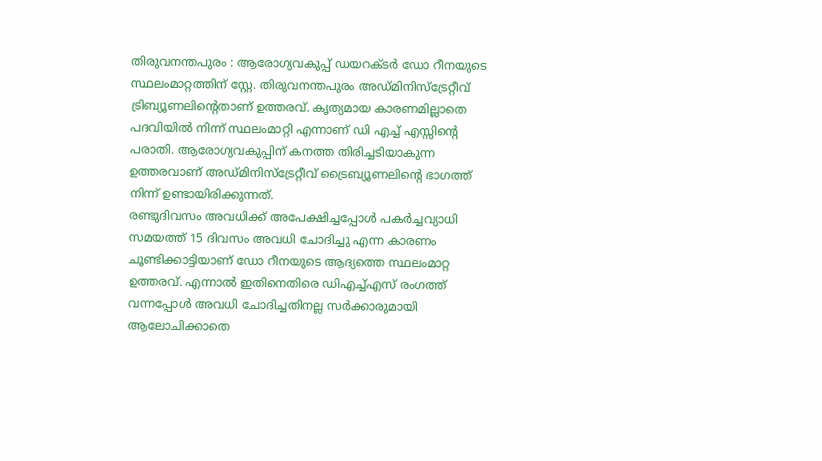തിരുവനന്തപുരം : ആരോഗ്യവകുപ്പ് ഡയറക്ടർ ഡോ റീനയുടെ സ്ഥലംമാറ്റത്തിന് സ്റ്റേ. തിരുവനന്തപുരം അഡ്മിനിസ്ട്രേറ്റീവ് ട്രിബ്യൂണലിൻ്റെതാണ് ഉത്തരവ്. കൃത്യമായ കാരണമില്ലാതെ പദവിയിൽ നിന്ന് സ്ഥലംമാറ്റി എന്നാണ് ഡി എച്ച് എസ്സിൻ്റെ പരാതി. ആരോഗ്യവകുപ്പിന് കനത്ത തിരിച്ചടിയാകുന്ന ഉത്തരവാണ് അഡ്മിനിസ്ട്രേറ്റീവ് ട്രൈബ്യൂണലിൻ്റെ ഭാഗത്ത് നിന്ന് ഉണ്ടായിരിക്കുന്നത്.
രണ്ടുദിവസം അവധിക്ക് അപേക്ഷിച്ചപ്പോൾ പകർച്ചവ്യാധി സമയത്ത് 15 ദിവസം അവധി ചോദിച്ചു എന്ന കാരണം ചൂണ്ടിക്കാട്ടിയാണ് ഡോ റീനയുടെ ആദ്യത്തെ സ്ഥലംമാറ്റ ഉത്തരവ്. എന്നാൽ ഇതിനെതിരെ ഡിഎച്ച്എസ് രംഗത്ത് വന്നപ്പോൾ അവധി ചോദിച്ചതിനല്ല സർക്കാരുമായി ആലോചിക്കാതെ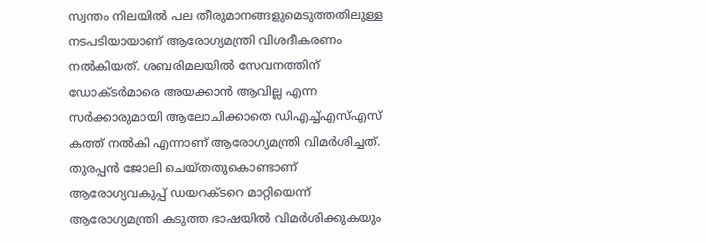സ്വന്തം നിലയിൽ പല തീരുമാനങ്ങളുമെടുത്തതിലുള്ള നടപടിയായാണ് ആരോഗ്യമന്ത്രി വിശദീകരണം നൽകിയത്. ശബരിമലയിൽ സേവനത്തിന് ഡോക്ടർമാരെ അയക്കാൻ ആവില്ല എന്ന സർക്കാരുമായി ആലോചിക്കാതെ ഡിഎച്ച്എസ്എസ് കത്ത് നൽകി എന്നാണ് ആരോഗ്യമന്ത്രി വിമർശിച്ചത്. തുരപ്പൻ ജോലി ചെയ്തതുകൊണ്ടാണ് ആരോഗ്യവകുപ്പ് ഡയറക്ടറെ മാറ്റിയെന്ന് ആരോഗ്യമന്ത്രി കടുത്ത ഭാഷയിൽ വിമർശിക്കുകയും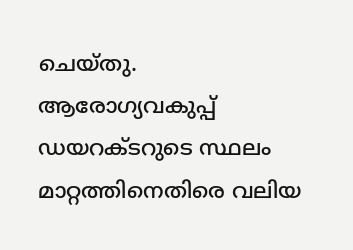ചെയ്തു.
ആരോഗ്യവകുപ്പ് ഡയറക്ടറുടെ സ്ഥലം മാറ്റത്തിനെതിരെ വലിയ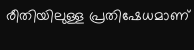രീതിയിലുള്ള പ്രതിഷേധമാണ്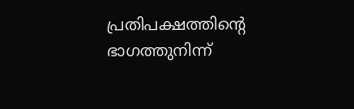പ്രതിപക്ഷത്തിന്റെ ഭാഗത്തുനിന്ന്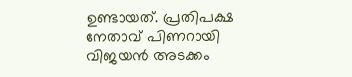ഉണ്ടായത്. പ്രതിപക്ഷ നേതാവ് പിണറായി വിജയൻ അടക്കം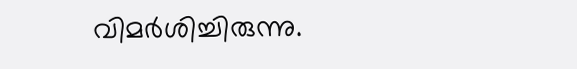വിമർശിച്ചിരുന്നു.